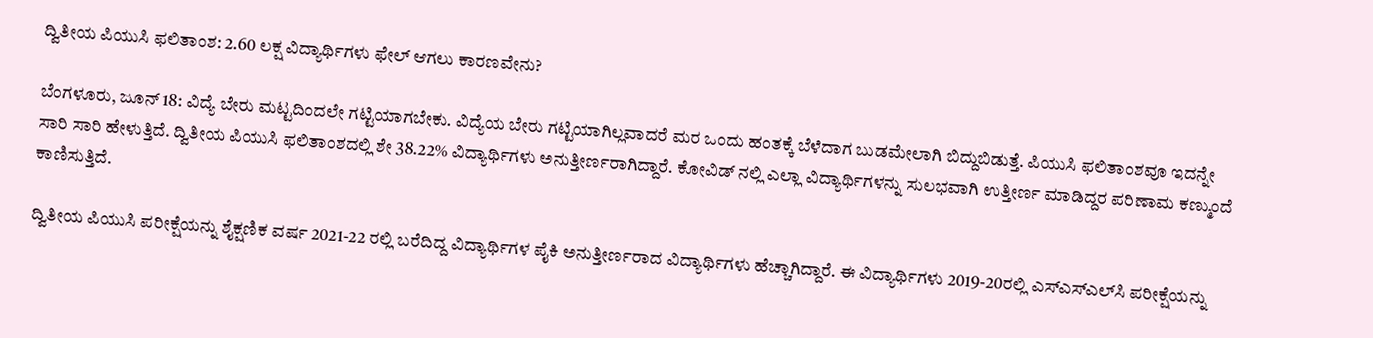ದ್ವಿತೀಯ ಪಿಯುಸಿ ಫಲಿತಾಂಶ: 2.60 ಲಕ್ಷ ವಿದ್ಯಾರ್ಥಿಗಳು ಫೇಲ್ ಆಗಲು ಕಾರಣವೇನು?

ಬೆಂಗಳೂರು, ಜೂನ್ 18: ವಿದ್ಯೆ ಬೇರು ಮಟ್ಟದಿಂದಲೇ ಗಟ್ಟಿಯಾಗಬೇಕು. ವಿದ್ಯೆಯ ಬೇರು ಗಟ್ಟಿಯಾಗಿಲ್ಲವಾದರೆ ಮರ ಒಂದು ಹಂತಕ್ಕೆ ಬೆಳೆದಾಗ ಬುಡಮೇಲಾಗಿ ಬಿದ್ದುಬಿಡುತ್ತೆ. ಪಿಯುಸಿ ಫಲಿತಾಂಶವೂ ಇದನ್ನೇ ಸಾರಿ ಸಾರಿ ಹೇಳುತ್ತಿದೆ. ದ್ವಿತೀಯ ಪಿಯುಸಿ ಫಲಿತಾಂಶದಲ್ಲಿ ಶೇ 38.22% ವಿದ್ಯಾರ್ಥಿಗಳು ಅನುತ್ತೀರ್ಣರಾಗಿದ್ದಾರೆ. ಕೋವಿಡ್ ನಲ್ಲಿ ಎಲ್ಲಾ ವಿದ್ಯಾರ್ಥಿಗಳನ್ನು ಸುಲಭವಾಗಿ ಉತ್ತೀರ್ಣ ಮಾಡಿದ್ದರ ಪರಿಣಾಮ ಕಣ್ಮುಂದೆ ಕಾಣಿಸುತ್ತಿದೆ.

ದ್ವಿತೀಯ ಪಿಯುಸಿ ಪರೀಕ್ಷೆಯನ್ನು ಶೈಕ್ಷಣಿಕ ವರ್ಷ 2021-22 ರಲ್ಲಿ ಬರೆದಿದ್ದ ವಿದ್ಯಾರ್ಥಿಗಳ ಪೈಕಿ ಅನುತ್ತೀರ್ಣರಾದ ವಿದ್ಯಾರ್ಥಿಗಳು ಹೆಚ್ಚಾಗಿದ್ದಾರೆ. ಈ ವಿದ್ಯಾರ್ಥಿಗಳು 2019-20ರಲ್ಲಿ ಎಸ್ಎಸ್ಎಲ್‌ಸಿ ಪರೀಕ್ಷೆಯನ್ನು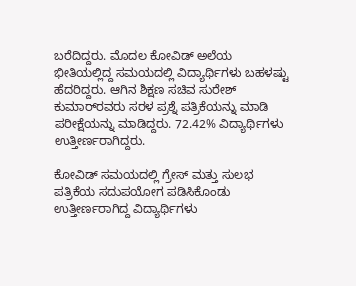ಬರೆದಿದ್ದರು. ಮೊದಲ ಕೋವಿಡ್ ಅಲೆಯ ಭೀತಿಯಲ್ಲಿದ್ದ ಸಮಯದಲ್ಲಿ ವಿದ್ಯಾರ್ಥಿಗಳು ಬಹಳಷ್ಟು ಹೆದರಿದ್ದರು. ಆಗಿನ ಶಿಕ್ಷಣ ಸಚಿವ ಸುರೇಶ್ ಕುಮಾರ್‌ರವರು ಸರಳ ಪ್ರಶ್ನೆ ಪತ್ರಿಕೆಯನ್ನು ಮಾಡಿ ಪರೀಕ್ಷೆಯನ್ನು ಮಾಡಿದ್ದರು. 72.42% ವಿದ್ಯಾರ್ಥಿಗಳು ಉತ್ತೀರ್ಣರಾಗಿದ್ದರು.

ಕೋವಿಡ್ ಸಮಯದಲ್ಲಿ ಗ್ರೇಸ್ ಮತ್ತು ಸುಲಭ ಪತ್ರಿಕೆಯ ಸದುಪಯೋಗ ಪಡಿಸಿಕೊಂಡು ಉತ್ತೀರ್ಣರಾಗಿದ್ದ ವಿದ್ಯಾರ್ಥಿಗಳು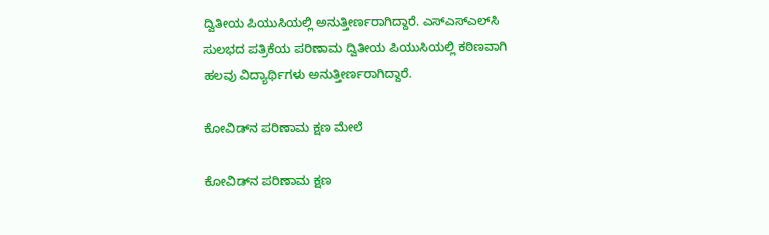ದ್ವಿತೀಯ ಪಿಯುಸಿಯಲ್ಲಿ ಅನುತ್ತೀರ್ಣರಾಗಿದ್ದಾರೆ. ಎಸ್ಎಸ್ಎಲ್‌ಸಿ ಸುಲಭದ ಪತ್ರಿಕೆಯ ಪರಿಣಾಮ ದ್ವಿತೀಯ ಪಿಯುಸಿಯಲ್ಲಿ ಕಠಿಣವಾಗಿ ಹಲವು ವಿದ್ಯಾರ್ಥಿಗಳು ಅನುತ್ತೀರ್ಣರಾಗಿದ್ದಾರೆ.

ಕೋವಿಡ್‌ನ ಪರಿಣಾಮ ಕ್ಷಣ ಮೇಲೆ

ಕೋವಿಡ್‌ನ ಪರಿಣಾಮ ಕ್ಷಣ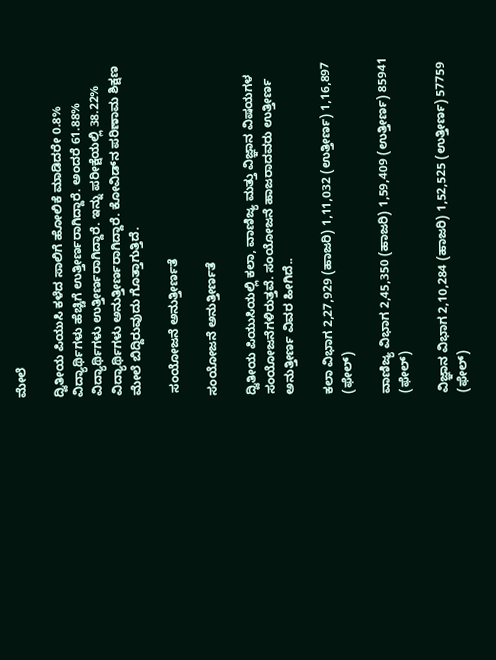ಮೇಲೆ

ದ್ವಿತೀಯ ಪಿಯುಸಿ ಕಳೆದ ಸಾಲಿಗೆ ಹೋಲಿಕೆ ಮಾಡಿದರೇ 0.8% ವಿದ್ಯಾರ್ಥಿಗಳು ಹೆಚ್ಚಿಗೆ ಉತ್ತೀರ್ಣರಾಗಿದ್ದಾರೆ. ಅಂದರೆ 61.88% ವಿದ್ಯಾರ್ಥಿಗಳು ಉತ್ತೀರ್ಣರಾಗಿದ್ದಾರೆ. ಇನ್ನು ಪರೀಕ್ಷೆಯಲ್ಲಿ 38.22% ವಿದ್ಯಾರ್ಥಿಗಳು ಅನುತ್ತೀರ್ಣರಾಗಿದ್ದಾರೆ. ಕೋವಿಡ್‌ನ ಪರಿಣಾಮ ಶಿಕ್ಷಣ ಮೇಲೆ ಬಿದ್ದಿರುವುದು ಗೊತ್ತಾಗುತ್ತಿದೆ.

 ಸಂಯೋಜನೆ ಅನುತ್ತೀರ್ಣತೆ

ಸಂಯೋಜನೆ ಅನುತ್ತೀರ್ಣತೆ

ದ್ವಿತೀಯ ಪಿಯುಸಿಯಲ್ಲಿ ಕಲಾ, ವಾಣಿಜ್ಯ ಮತ್ತು ವಿಜ್ಞಾನ ವಿಷಯಗಳ ಸಂಯೋಜನೆಗಳಿರುತ್ತವೆ. ಸಂಯೋಜನೆ ಹಾಜರಾದವರು ಉತ್ತೀರ್ಣ ಅನುತ್ತೀರ್ಣ ವಿವರ ಹೀಗಿದೆ..

ಕಲಾ ವಿಭಾಗ 2,27,929 (ಹಾಜರಿ) 1,11,032 (ಉತ್ತೀರ್ಣ) 1,16,897 (ಫೇಲ್)

ವಾಣಿಜ್ಯ ವಿಭಾಗ 2,45,350 (ಹಾಜರಿ) 1,59,409 (ಉತ್ತೀರ್ಣ) 85941 (ಫೇಲ್)

ವಿಜ್ಞಾನ ವಿಭಾಗ 2,10,284 (ಹಾಜರಿ) 1,52,525 (ಉತ್ತೀರ್ಣ) 57759 (ಫೇಲ್)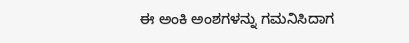ಈ ಅಂಕಿ ಅಂಶಗಳನ್ನು ಗಮನಿಸಿದಾಗ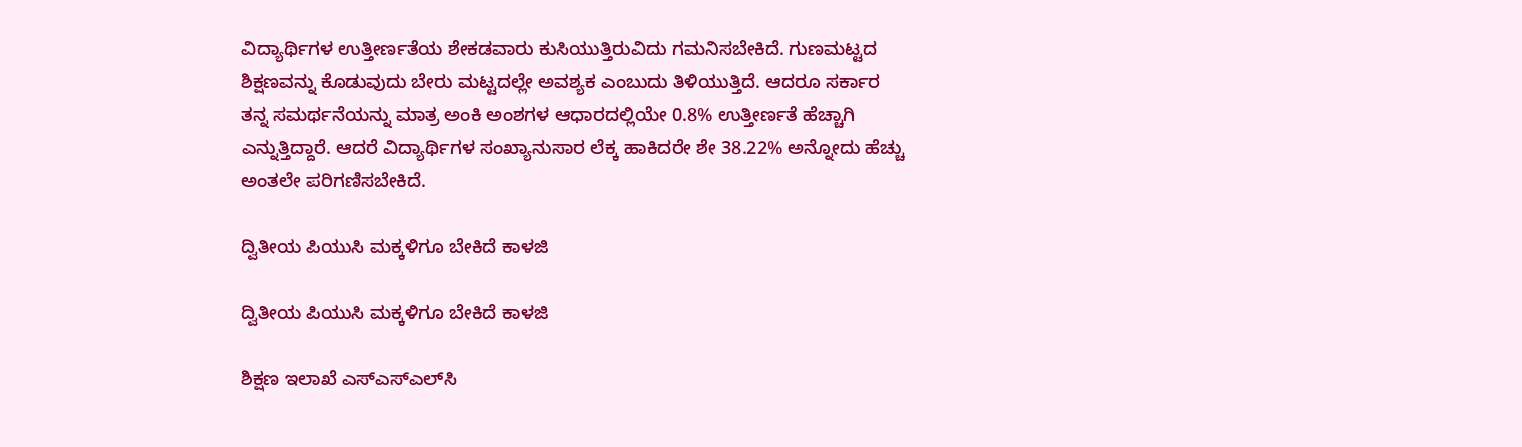ವಿದ್ಯಾರ್ಥಿಗಳ ಉತ್ತೀರ್ಣತೆಯ ಶೇಕಡವಾರು ಕುಸಿಯುತ್ತಿರುವಿದು ಗಮನಿಸಬೇಕಿದೆ. ಗುಣಮಟ್ಟದ ಶಿಕ್ಷಣವನ್ನು ಕೊಡುವುದು ಬೇರು ಮಟ್ಟದಲ್ಲೇ ಅವಶ್ಯಕ ಎಂಬುದು ತಿಳಿಯುತ್ತಿದೆ. ಆದರೂ ಸರ್ಕಾರ ತನ್ನ ಸಮರ್ಥನೆಯನ್ನು ಮಾತ್ರ ಅಂಕಿ ಅಂಶಗಳ ಆಧಾರದಲ್ಲಿಯೇ 0.8% ಉತ್ತೀರ್ಣತೆ ಹೆಚ್ಚಾಗಿ ಎನ್ನುತ್ತಿದ್ದಾರೆ. ಆದರೆ ವಿದ್ಯಾರ್ಥಿಗಳ ಸಂಖ್ಯಾನುಸಾರ ಲೆಕ್ಕ ಹಾಕಿದರೇ ಶೇ 38.22% ಅನ್ನೋದು ಹೆಚ್ಚು ಅಂತಲೇ ಪರಿಗಣಿಸಬೇಕಿದೆ.

ದ್ವಿತೀಯ ಪಿಯುಸಿ ಮಕ್ಕಳಿಗೂ ಬೇಕಿದೆ ಕಾಳಜಿ

ದ್ವಿತೀಯ ಪಿಯುಸಿ ಮಕ್ಕಳಿಗೂ ಬೇಕಿದೆ ಕಾಳಜಿ

ಶಿಕ್ಷಣ ಇಲಾಖೆ ಎಸ್‌ಎಸ್‌ಎಲ್‌ಸಿ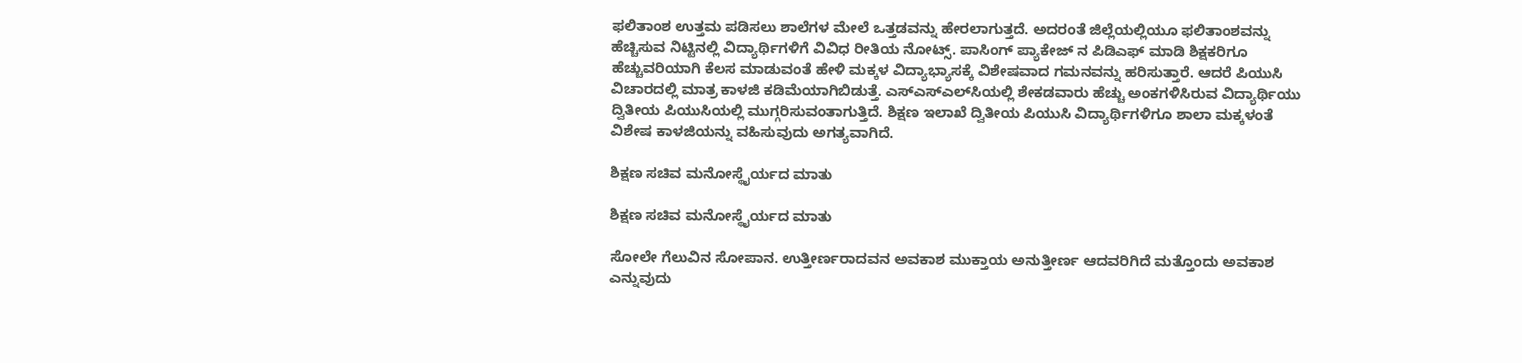ಫಲಿತಾಂಶ ಉತ್ತಮ ಪಡಿಸಲು ಶಾಲೆಗಳ ಮೇಲೆ ಒತ್ತಡವನ್ನು ಹೇರಲಾಗುತ್ತದೆ. ಅದರಂತೆ ಜಿಲ್ಲೆಯಲ್ಲಿಯೂ ಫಲಿತಾಂಶವನ್ನು ಹೆಚ್ಚಿಸುವ ನಿಟ್ಟಿನಲ್ಲಿ ವಿದ್ಯಾರ್ಥಿಗಳಿಗೆ ವಿವಿಧ ರೀತಿಯ ನೋಟ್ಸ್. ಪಾಸಿಂಗ್ ಪ್ಯಾಕೇಜ್ ನ ಪಿಡಿಎಫ್ ಮಾಡಿ ಶಿಕ್ಷಕರಿಗೂ ಹೆಚ್ಚುವರಿಯಾಗಿ ಕೆಲಸ ಮಾಡುವಂತೆ ಹೇಳಿ ಮಕ್ಕಳ ವಿದ್ಯಾಭ್ಯಾಸಕ್ಕೆ ವಿಶೇಷವಾದ ಗಮನವನ್ನು ಹರಿಸುತ್ತಾರೆ. ಆದರೆ ಪಿಯುಸಿ ವಿಚಾರದಲ್ಲಿ ಮಾತ್ರ ಕಾಳಜಿ ಕಡಿಮೆಯಾಗಿಬಿಡುತ್ತೆ. ಎಸ್ಎಸ್ಎಲ್‌ಸಿಯಲ್ಲಿ ಶೇಕಡವಾರು ಹೆಚ್ಚು ಅಂಕಗಳಿಸಿರುವ ವಿದ್ಯಾರ್ಥಿಯು ದ್ವಿತೀಯ ಪಿಯುಸಿಯಲ್ಲಿ ಮುಗ್ಗರಿಸುವಂತಾಗುತ್ತಿದೆ. ಶಿಕ್ಷಣ ಇಲಾಖೆ ದ್ವಿತೀಯ ಪಿಯುಸಿ ವಿದ್ಯಾರ್ಥಿಗಳಿಗೂ ಶಾಲಾ ಮಕ್ಕಳಂತೆ ವಿಶೇಷ ಕಾಳಜಿಯನ್ನು ವಹಿಸುವುದು ಅಗತ್ಯವಾಗಿದೆ.

ಶಿಕ್ಷಣ ಸಚಿವ ಮನೋಸ್ಥೈರ್ಯದ ಮಾತು

ಶಿಕ್ಷಣ ಸಚಿವ ಮನೋಸ್ಥೈರ್ಯದ ಮಾತು

ಸೋಲೇ ಗೆಲುವಿನ ಸೋಪಾನ. ಉತ್ತೀರ್ಣರಾದವನ ಅವಕಾಶ ಮುಕ್ತಾಯ ಅನುತ್ತೀರ್ಣ ಆದವರಿಗಿದೆ ಮತ್ತೊಂದು ಅವಕಾಶ ಎನ್ನುವುದು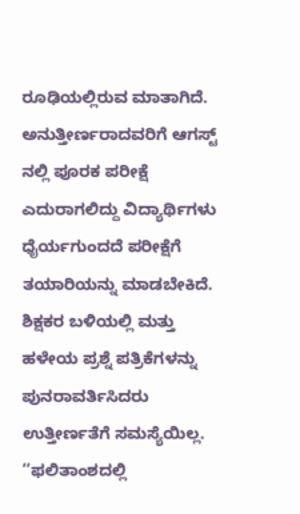ರೂಢಿಯಲ್ಲಿರುವ ಮಾತಾಗಿದೆ. ಅನುತ್ತೀರ್ಣರಾದವರಿಗೆ ಆಗಸ್ಟ್ ನಲ್ಲಿ ಪೂರಕ ಪರೀಕ್ಷೆ ಎದುರಾಗಲಿದ್ದು ವಿದ್ಯಾರ್ಥಿಗಳು ಧೈರ್ಯಗುಂದದೆ ಪರೀಕ್ಷೆಗೆ ತಯಾರಿಯನ್ನು ಮಾಡಬೇಕಿದೆ. ಶಿಕ್ಷಕರ ಬಳಿಯಲ್ಲಿ ಮತ್ತು ಹಳೇಯ ಪ್ರಶ್ನೆ ಪತ್ರಿಕೆಗಳನ್ನು ಪುನರಾವರ್ತಿಸಿದರು ಉತ್ತೀರ್ಣತೆಗೆ ಸಮಸ್ಯೆಯಿಲ್ಲ. ‘‘ಫಲಿತಾಂಶದಲ್ಲಿ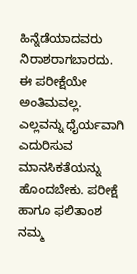ಹಿನ್ನೆಡೆಯಾದವರು ನಿರಾಶರಾಗಬಾರದು. ಈ ಪರೀಕ್ಷೆಯೇ ಅಂತಿಮವಲ್ಲ. ಎಲ್ಲವನ್ನು ಧೈರ್ಯವಾಗಿ ಎದುರಿಸುವ ಮಾನಸಿಕತೆಯನ್ನು ಹೊಂದಬೇಕು. ಪರೀಕ್ಷೆ ಹಾಗೂ ಫಲಿತಾಂಶ ನಮ್ಮ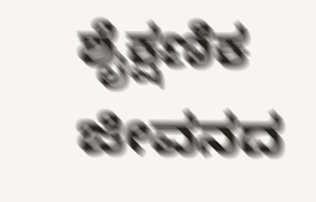ಶೈಕ್ಷಣಿಕ ಜೀವನದ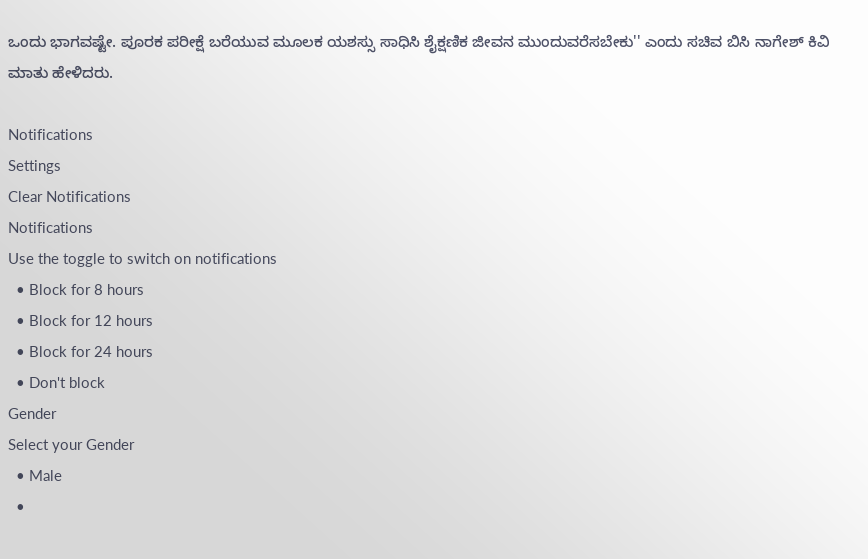ಒಂದು ಭಾಗವಷ್ಟೇ. ಪೂರಕ ಪರೀಕ್ಷೆ ಬರೆಯುವ ಮೂಲಕ ಯಶಸ್ಸು ಸಾಧಿಸಿ ಶೈಕ್ಷಣಿಕ ಜೀವನ ಮುಂದುವರೆಸಬೇಕು'' ಎಂದು ಸಚಿವ ಬಿಸಿ ನಾಗೇಶ್ ಕಿವಿ ಮಾತು ಹೇಳಿದರು.

Notifications
Settings
Clear Notifications
Notifications
Use the toggle to switch on notifications
  • Block for 8 hours
  • Block for 12 hours
  • Block for 24 hours
  • Don't block
Gender
Select your Gender
  • Male
  •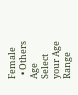Female
  • Others
Age
Select your Age Range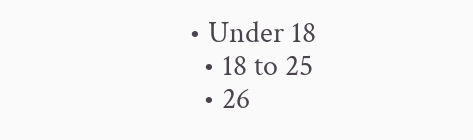• Under 18
  • 18 to 25
  • 26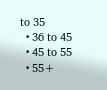to 35
  • 36 to 45
  • 45 to 55
  • 55+